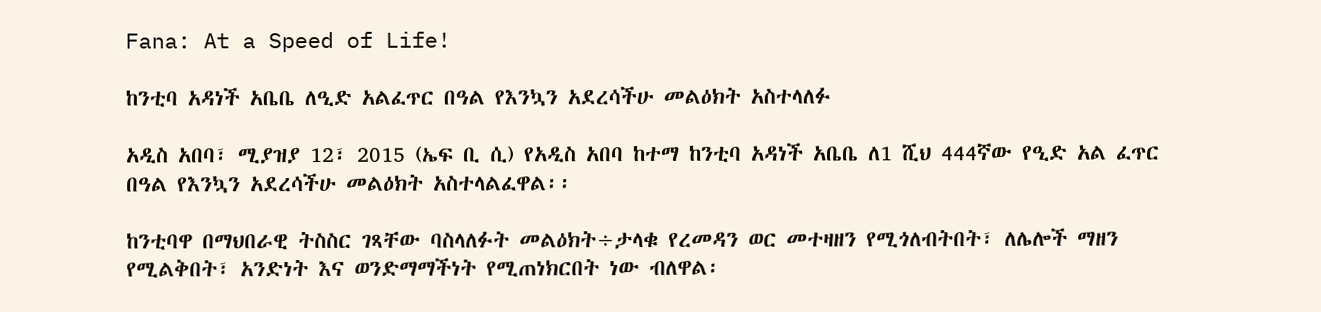Fana: At a Speed of Life!

ከንቲባ አዳነች አቤቤ ለዒድ አልፈጥር በዓል የእንኳን አደረሳችሁ መልዕክት አስተላለፉ

አዲስ አበባ፣ ሚያዝያ 12፣ 2015 (ኤፍ ቢ ሲ) የአዲስ አበባ ከተማ ከንቲባ አዳነች አቤቤ ለ1 ሺህ 444ኛው የዒድ አል ፈጥር በዓል የእንኳን አደረሳችሁ መልዕክት አስተላልፈዋል፡፡

ከንቲባዋ በማህበራዊ ትስስር ገጻቸው ባስላለፉት መልዕክት÷ታላቁ የረመዳን ወር መተዛዘን የሚጎለብትበት፣ ለሌሎች ማዘን የሚልቅበት፣ አንድነት እና ወንድማማችነት የሚጠነክርበት ነው ብለዋል፡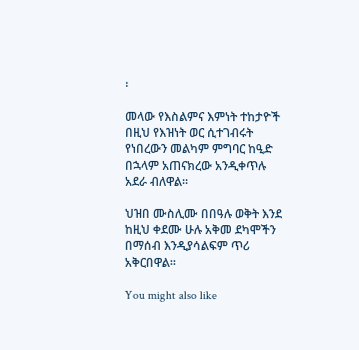፡

መላው የእስልምና እምነት ተከታዮች በዚህ የእዝነት ወር ሲተገብሩት የነበረውን መልካም ምግባር ከዒድ በኋላም አጠናክረው አንዲቀጥሉ አደራ ብለዋል፡፡

ህዝበ ሙስሊሙ በበዓሉ ወቅት እንደ ከዚህ ቀደሙ ሁሉ አቅመ ደካሞችን በማሰብ እንዲያሳልፍም ጥሪ አቅርበዋል፡፡

You might also like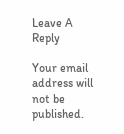Leave A Reply

Your email address will not be published.